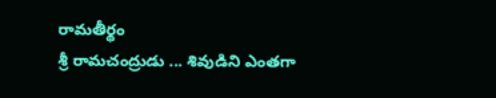రామతీర్థం
శ్రీ రామచంద్రుడు ... శివుడిని ఎంతగా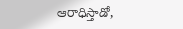ఆరాధిస్తాడో,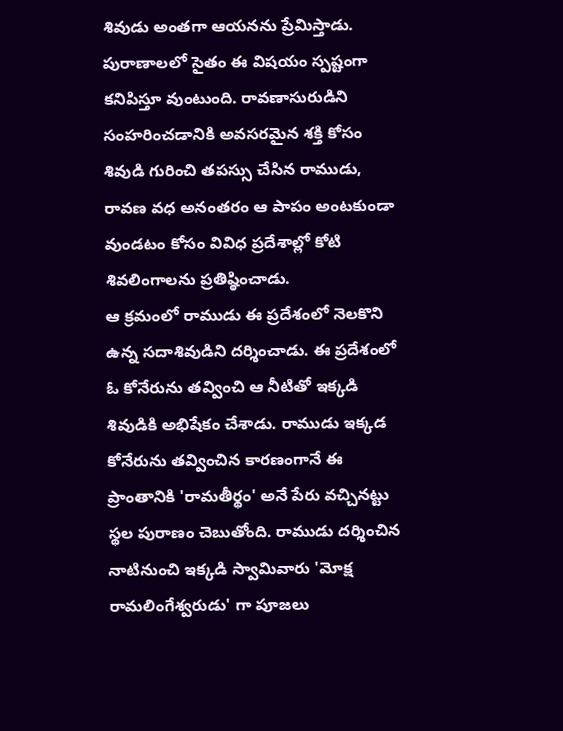శివుడు అంతగా ఆయనను ప్రేమిస్తాడు. పురాణాలలో సైతం ఈ విషయం స్పష్టంగా కనిపిస్తూ వుంటుంది. రావణాసురుడిని సంహరించడానికి అవసరమైన శక్తి కోసం శివుడి గురించి తపస్సు చేసిన రాముడు, రావణ వధ అనంతరం ఆ పాపం అంటకుండా వుండటం కోసం వివిధ ప్రదేశాల్లో కోటి శివలింగాలను ప్రతిష్ఠించాడు.
ఆ క్రమంలో రాముడు ఈ ప్రదేశంలో నెలకొని ఉన్న సదాశివుడిని దర్శించాడు. ఈ ప్రదేశంలో ఓ కోనేరును తవ్వించి ఆ నీటితో ఇక్కడి శివుడికి అభిషేకం చేశాడు. రాముడు ఇక్కడ కోనేరును తవ్వించిన కారణంగానే ఈ ప్రాంతానికి 'రామతీర్థం' అనే పేరు వచ్చినట్టు స్థల పురాణం చెబుతోంది. రాముడు దర్శించిన నాటినుంచి ఇక్కడి స్వామివారు 'మోక్ష రామలింగేశ్వరుడు' గా పూజలు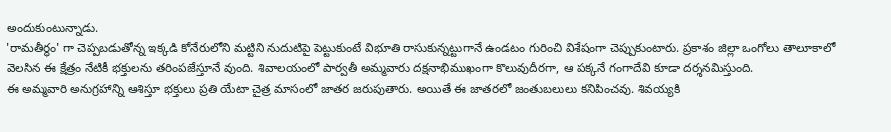అందుకుంటున్నాడు.
'రామతీర్థం' గా చెప్పబడుతోన్న ఇక్కడి కోనేరులోని మట్టిని నుదుటిపై పెట్టుకుంటే విభూతి రాసుకున్నట్టుగానే ఉండటం గురించి విశేషంగా చెప్పుకుంటారు. ప్రకాశం జిల్లా ఒంగోలు తాలూకాలో వెలసిన ఈ క్షేత్రం నేటికీ భక్తులను తరింపజేస్తూనే వుంది. శివాలయంలో పార్వతీ అమ్మవారు దక్షనాభిముఖంగా కొలువుదీరగా, ఆ పక్కనే గంగాదేవి కూడా దర్శనమిస్తుంది.
ఈ అమ్మవారి అనుగ్రహాన్ని ఆశిస్తూ భక్తులు ప్రతి యేటా చైత్ర మాసంలో జాతర జరుపుతారు. అయితే ఈ జాతరలో జంతుబలులు కనిపించవు. శివయ్యకి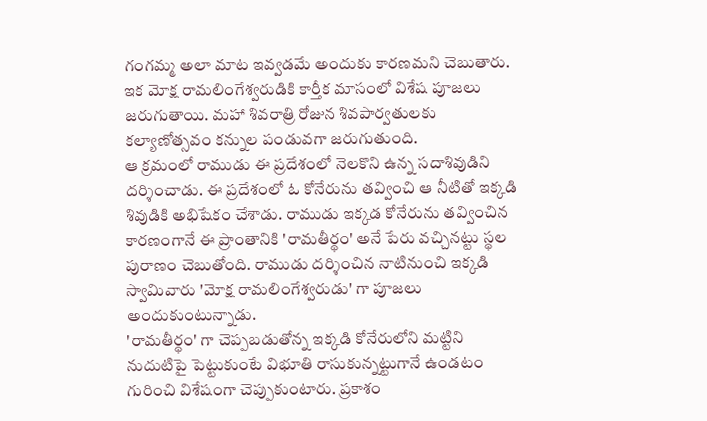గంగమ్మ అలా మాట ఇవ్వడమే అందుకు కారణమని చెబుతారు. ఇక మోక్ష రామలింగేశ్వరుడికి కార్తీక మాసంలో విశేష పూజలు జరుగుతాయి. మహా శివరాత్రి రోజున శివపార్వతులకు కల్యాణోత్సవం కన్నుల పండువగా జరుగుతుంది.
ఆ క్రమంలో రాముడు ఈ ప్రదేశంలో నెలకొని ఉన్న సదాశివుడిని దర్శించాడు. ఈ ప్రదేశంలో ఓ కోనేరును తవ్వించి ఆ నీటితో ఇక్కడి శివుడికి అభిషేకం చేశాడు. రాముడు ఇక్కడ కోనేరును తవ్వించిన కారణంగానే ఈ ప్రాంతానికి 'రామతీర్థం' అనే పేరు వచ్చినట్టు స్థల పురాణం చెబుతోంది. రాముడు దర్శించిన నాటినుంచి ఇక్కడి స్వామివారు 'మోక్ష రామలింగేశ్వరుడు' గా పూజలు అందుకుంటున్నాడు.
'రామతీర్థం' గా చెప్పబడుతోన్న ఇక్కడి కోనేరులోని మట్టిని నుదుటిపై పెట్టుకుంటే విభూతి రాసుకున్నట్టుగానే ఉండటం గురించి విశేషంగా చెప్పుకుంటారు. ప్రకాశం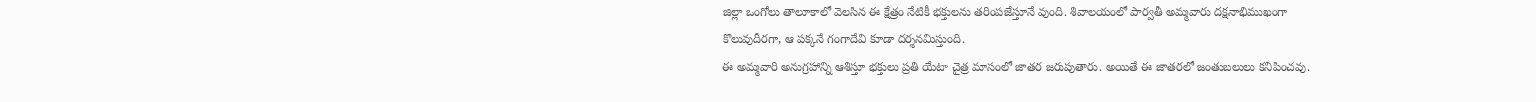జిల్లా ఒంగోలు తాలూకాలో వెలసిన ఈ క్షేత్రం నేటికీ భక్తులను తరింపజేస్తూనే వుంది. శివాలయంలో పార్వతీ అమ్మవారు దక్షనాభిముఖంగా కొలువుదీరగా, ఆ పక్కనే గంగాదేవి కూడా దర్శనమిస్తుంది.
ఈ అమ్మవారి అనుగ్రహాన్ని ఆశిస్తూ భక్తులు ప్రతి యేటా చైత్ర మాసంలో జాతర జరుపుతారు. అయితే ఈ జాతరలో జంతుబలులు కనిపించవు.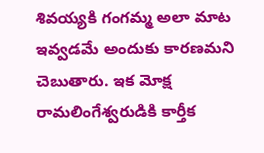శివయ్యకి గంగమ్మ అలా మాట ఇవ్వడమే అందుకు కారణమని చెబుతారు. ఇక మోక్ష రామలింగేశ్వరుడికి కార్తీక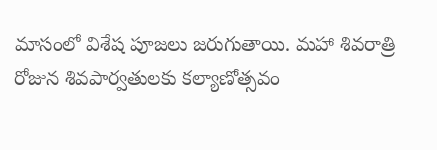మాసంలో విశేష పూజలు జరుగుతాయి. మహా శివరాత్రి రోజున శివపార్వతులకు కల్యాణోత్సవం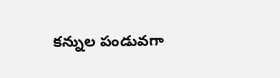కన్నుల పండువగా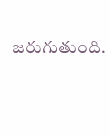జరుగుతుంది.